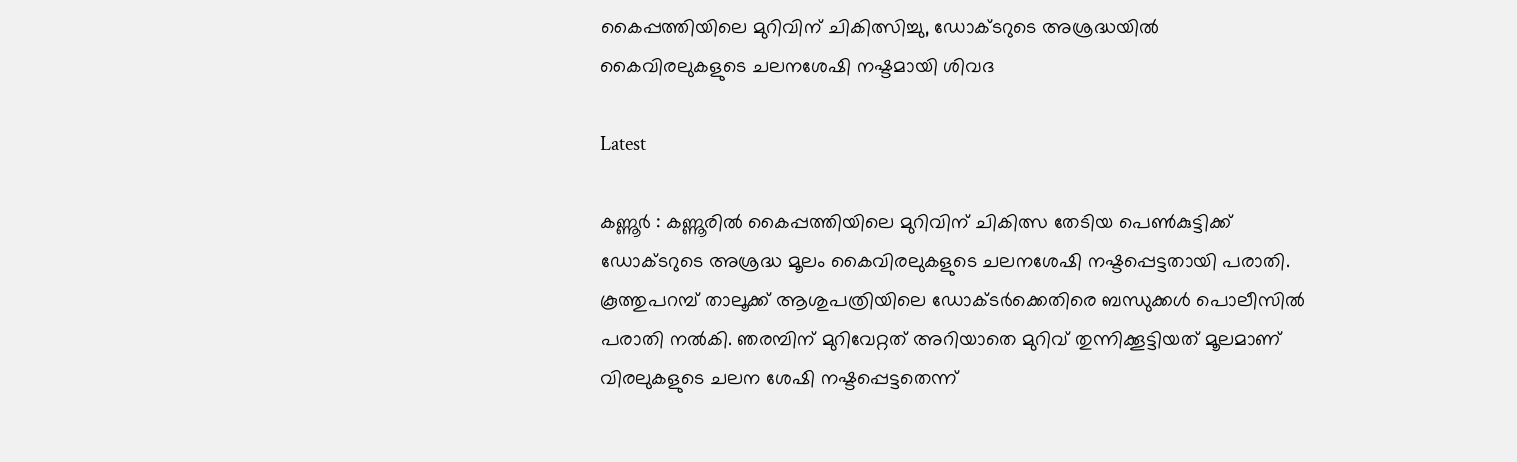കൈപ്പത്തിയിലെ മുറിവിന് ചികിത്സിച്ചു, ഡോക്ടറുടെ അശ്രദ്ധയിൽ കൈവിരലുകളുടെ ചലനശേഷി നഷ്ടമായി ശിവദ

Latest

കണ്ണൂർ : കണ്ണൂരില്‍ കൈപ്പത്തിയിലെ മുറിവിന് ചികിത്സ തേടിയ പെണ്‍കുട്ടിക്ക് ഡോക്ടറുടെ അശ്രദ്ധ മൂലം കൈവിരലുകളുടെ ചലനശേഷി നഷ്ടപ്പെട്ടതായി പരാതി. കൂത്തുപറമ്പ് താലൂക്ക് ആശുപത്രിയിലെ ഡോക്ടര്‍ക്കെതിരെ ബന്ധുക്കള്‍ പൊലീസില്‍ പരാതി നല്‍കി. ഞരമ്പിന് മുറിവേറ്റത് അറിയാതെ മുറിവ് തുന്നിക്കൂട്ടിയത് മൂലമാണ് വിരലുകളുടെ ചലന ശേഷി നഷ്ടപ്പെട്ടതെന്ന്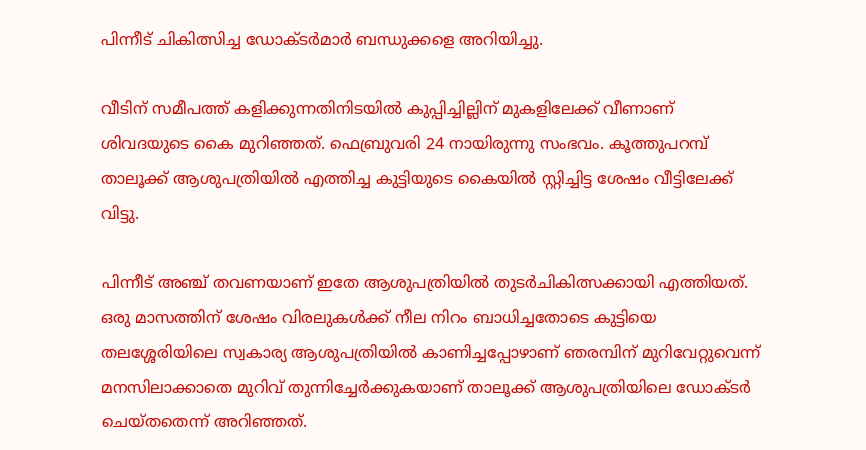പിന്നീട് ചികിത്സിച്ച ഡോക്ടര്‍മാര്‍ ബന്ധുക്കളെ അറിയിച്ചു.

വീടിന് സമീപത്ത് കളിക്കുന്നതിനിടയില്‍ കുപ്പിച്ചില്ലിന് മുകളിലേക്ക് വീണാണ് ശിവദയുടെ കൈ മുറിഞ്ഞത്. ഫെബ്രുവരി 24 നായിരുന്നു സംഭവം. കൂത്തുപറമ്പ് താലൂക്ക് ആശുപത്രിയില്‍ എത്തിച്ച കുട്ടിയുടെ കൈയില്‍ സ്റ്റിച്ചിട്ട ശേഷം വീട്ടിലേക്ക് വിട്ടു.

പിന്നീട് അഞ്ച് തവണയാണ് ഇതേ ആശുപത്രിയില്‍ തുടർചികിത്സക്കായി എത്തിയത്. ഒരു മാസത്തിന് ശേഷം വിരലുകള്‍ക്ക് നീല നിറം ബാധിച്ചതോടെ കുട്ടിയെ തലശ്ശേരിയിലെ സ്വകാര്യ ആശുപത്രിയില്‍ കാണിച്ചപ്പോഴാണ് ഞരമ്പിന് മുറിവേറ്റുവെന്ന് മനസിലാക്കാതെ മുറിവ് തുന്നിച്ചേര്‍ക്കുകയാണ് താലൂക്ക് ആശുപത്രിയിലെ ഡോക്ടര്‍ ചെയ്തതെന്ന് അറിഞ്ഞത്.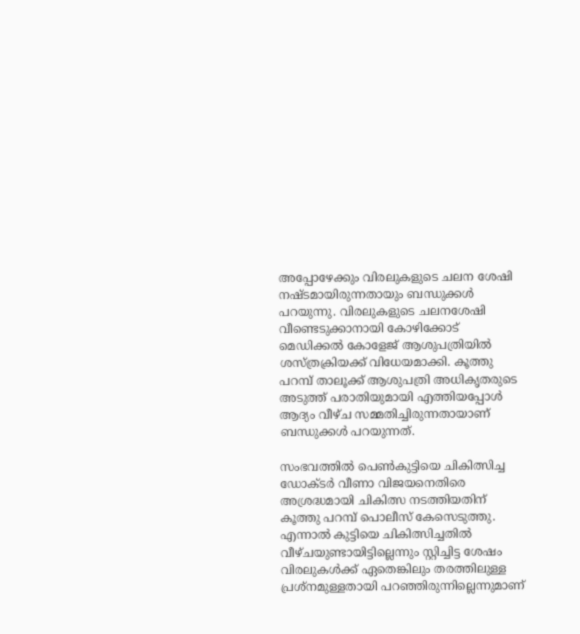അപ്പോഴേക്കും വിരലുകളുടെ ചലന ശേഷി നഷ്ടമായിരുന്നതായും ബന്ധുക്കള്‍ പറയുന്നു. വിരലുകളുടെ ചലനശേഷി വീണ്ടെടുക്കാനായി കോഴിക്കോട് മെ‍ഡിക്കല്‍ കോളേജ് ആശുപത്രിയില്‍ ശസ്ത്രക്രിയക്ക് വിധേയമാക്കി. കൂത്തു പറമ്പ് താലൂക്ക് ആശുപത്രി അധികൃതരുടെ അടുത്ത് പരാതിയുമായി എത്തിയപ്പോള്‍ ആദ്യം വീഴ്ച സമ്മതിച്ചിരുന്നതായാണ് ബന്ധുക്കള്‍ പറയുന്നത്.

സംഭവത്തില്‍ പെണ്‍കുട്ടിയെ ചികിത്സിച്ച ഡോക്ടര്‍ വീണാ വിജയനെതിരെ അശ്രദ്ധമായി ചികിത്സ നടത്തിയതിന് കൂത്തു പറമ്പ് പൊലീസ് കേസെടുത്തു. എന്നാല്‍ കുട്ടിയെ ചികിത്സിച്ചതില്‍ വീഴ്ചയുണ്ടായിട്ടില്ലെന്നും സ്റ്റിച്ചിട്ട ശേഷം വിരലുകള്‍ക്ക് ഏതെങ്കിലും തരത്തിലുള്ള പ്രശ്നമുള്ളതായി പറഞ്ഞിരുന്നില്ലെന്നുമാണ്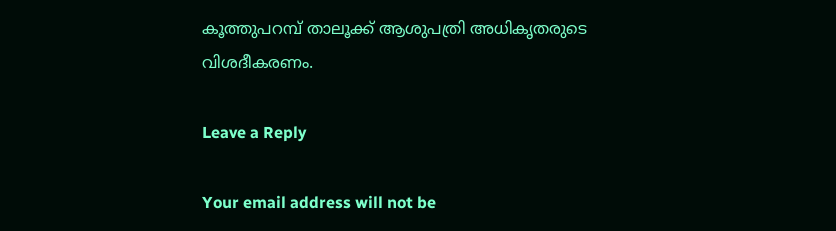കൂത്തുപറമ്പ് താലൂക്ക് ആശുപത്രി അധികൃതരുടെ വിശദീകരണം.

Leave a Reply

Your email address will not be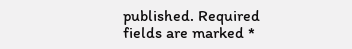published. Required fields are marked *